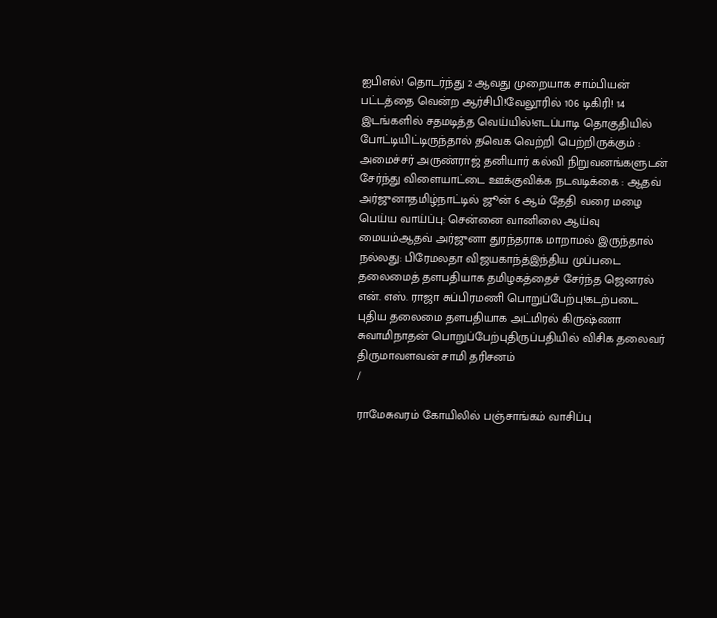ஐபிஎல்! தொடர்ந்து 2 ஆவது முறையாக சாம்பியன் பட்டத்தை வென்ற ஆர்சிபி!வேலூரில் 106 டிகிரி! 14 இடங்களில் சதமடித்த வெய்யில்!எடப்பாடி தொகுதியில் போட்டியிட்டிருந்தால் தவெக வெற்றி பெற்றிருக்கும் : அமைச்சர் அருண்ராஜ் தனியார் கல்வி நிறுவனங்களுடன் சேர்ந்து விளையாட்டை ஊக்குவிக்க நடவடிக்கை : ஆதவ் அர்ஜுனாதமிழ்நாட்டில் ஜூன் 6 ஆம் தேதி வரை மழை பெய்ய வாய்ப்பு: சென்னை வானிலை ஆய்வு மையம்ஆதவ் அர்ஜுனா துரந்தராக மாறாமல் இருந்தால் நல்லது: பிரேமலதா விஜயகாந்த்இந்திய முப்படை தலைமைத் தளபதியாக தமிழகத்தைச் சேர்ந்த ஜெனரல் என். எஸ். ராஜா சுப்பிரமணி பொறுப்பேற்பு!கடற்படை புதிய தலைமை தளபதியாக அட்மிரல் கிருஷ்ணா சுவாமிநாதன் பொறுப்பேற்புதிருப்பதியில் விசிக தலைவர் திருமாவளவன் சாமி தரிசனம்
/

ராமேசுவரம் கோயிலில் பஞ்சாங்கம் வாசிப்பு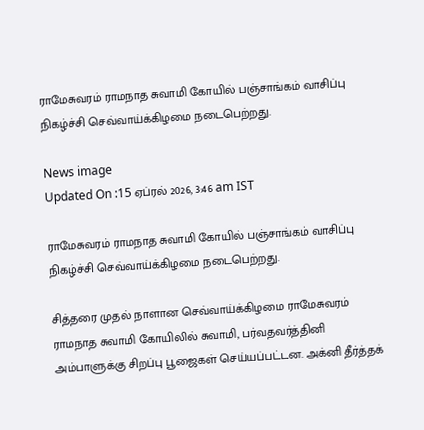ராமேசுவரம் ராமநாத சுவாமி கோயில் பஞ்சாங்கம் வாசிப்பு நிகழ்ச்சி செவ்வாய்க்கிழமை நடைபெற்றது.

News image
Updated On :15 ஏப்ரல் 2026, 3:46 am IST

ராமேசுவரம் ராமநாத சுவாமி கோயில் பஞ்சாங்கம் வாசிப்பு நிகழ்ச்சி செவ்வாய்க்கிழமை நடைபெற்றது.

சித்தரை முதல் நாளான செவ்வாய்க்கிழமை ராமேசுவரம் ராமநாத சுவாமி கோயிலில் சுவாமி, பர்வதவர்த்தினி அம்பாளுக்கு சிறப்பு பூஜைகள் செய்யப்பட்டன. அக்னி தீர்த்தக்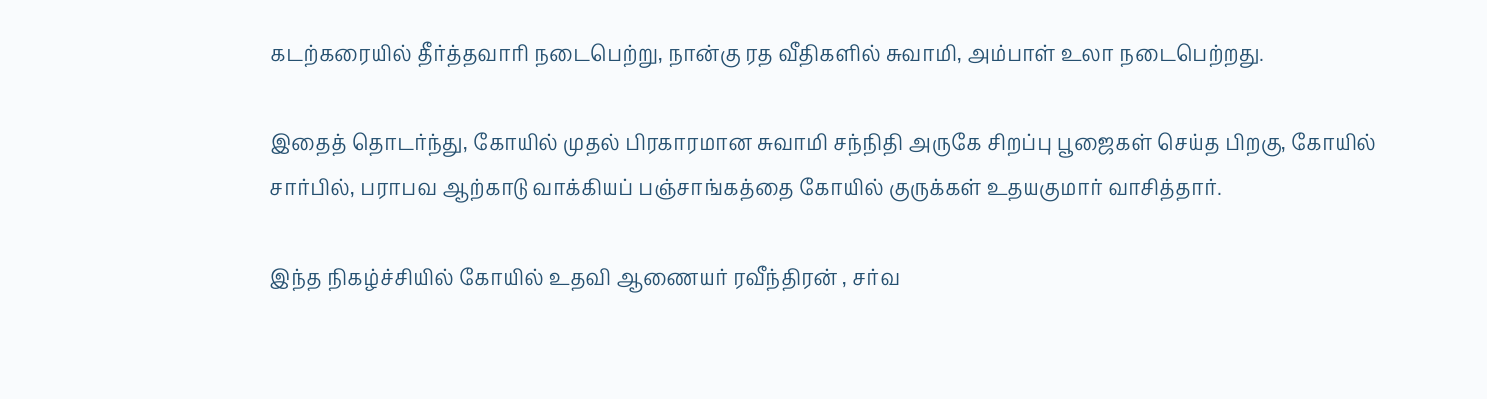கடற்கரையில் தீர்த்தவாரி நடைபெற்று, நான்கு ரத வீதிகளில் சுவாமி, அம்பாள் உலா நடைபெற்றது.

இதைத் தொடர்ந்து, கோயில் முதல் பிரகாரமான சுவாமி சந்நிதி அருகே சிறப்பு பூஜைகள் செய்த பிறகு, கோயில் சார்பில், பராபவ ஆற்காடு வாக்கியப் பஞ்சாங்கத்தை கோயில் குருக்கள் உதயகுமார் வாசித்தார்.

இந்த நிகழ்ச்சியில் கோயில் உதவி ஆணையர் ரவீந்திரன் , சர்வ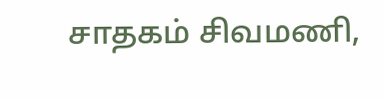சாதகம் சிவமணி,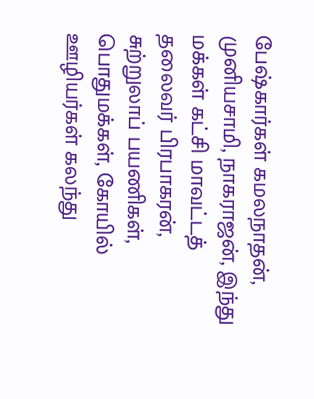பேஷ்கார்கள் கமலநாதன், முனியசாமி, நாகராஜன், இந்து மக்கள் கட்சி மாவட்டத் தலைவர் பிரபாகரன், சுற்றுலாப் பயணிகள், பொதுமக்கள், கோயில் ஊழியர்கள் கலந்து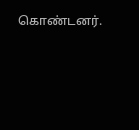கொண்டனர்.